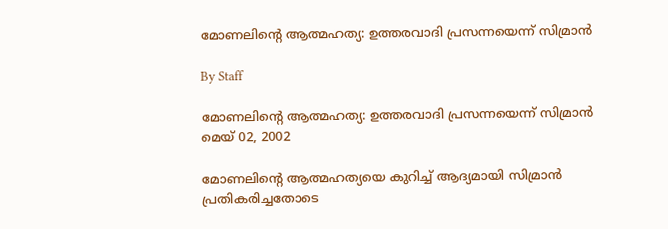മോണലിന്റെ ആത്മഹത്യ: ഉത്തരവാദി പ്രസന്നയെന്ന് സിമ്രാന്‍

By Staff

മോണലിന്റെ ആത്മഹത്യ: ഉത്തരവാദി പ്രസന്നയെന്ന് സിമ്രാന്‍
മെയ് 02, 2002

മോണലിന്റെ ആത്മഹത്യയെ കുറിച്ച് ആദ്യമായി സിമ്രാന്‍ പ്രതികരിച്ചതോടെ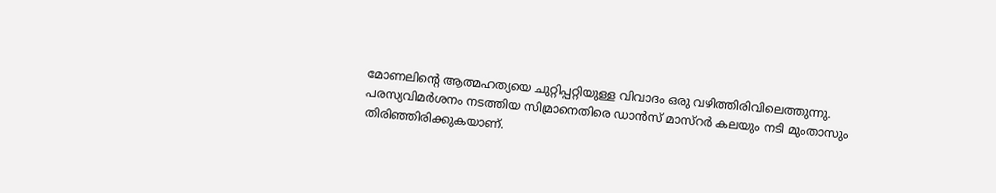മോണലിന്റെ ആത്മഹത്യയെ ചുറ്റിപ്പറ്റിയുള്ള വിവാദം ഒരു വഴിത്തിരിവിലെത്തുന്നു. പരസ്യവിമര്‍ശനം നടത്തിയ സിമ്രാനെതിരെ ഡാന്‍സ് മാസ്റര്‍ കലയും നടി മുംതാസും തിരിഞ്ഞിരിക്കുകയാണ്.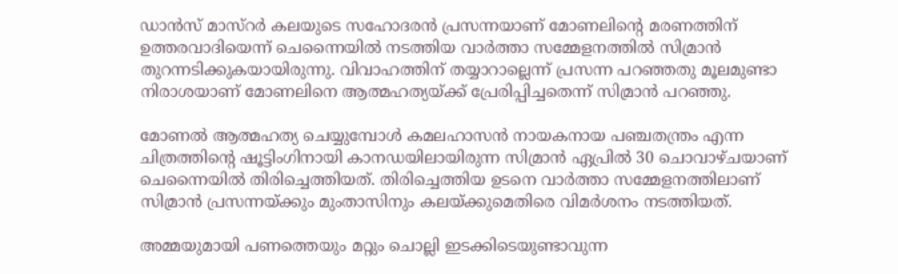ഡാന്‍സ് മാസ്റര്‍ കലയുടെ സഹോദരന്‍ പ്രസന്നയാണ് മോണലിന്റെ മരണത്തിന് ഉത്തരവാദിയെന്ന് ചെന്നൈയില്‍ നടത്തിയ വാര്‍ത്താ സമ്മേളനത്തില്‍ സിമ്രാന്‍ തുറന്നടിക്കുകയായിരുന്നു. വിവാഹത്തിന് തയ്യാറാല്ലെന്ന് പ്രസന്ന പറഞ്ഞതു മൂലമുണ്ടാ നിരാശയാണ് മോണലിനെ ആത്മഹത്യയ്ക്ക് പ്രേരിപ്പിച്ചതെന്ന് സിമ്രാന്‍ പറഞ്ഞു.

മോണല്‍ ആത്മഹത്യ ചെയ്യുമ്പോള്‍ കമലഹാസന്‍ നായകനായ പഞ്ചതന്ത്രം എന്ന ചിത്രത്തിന്റെ ഷൂട്ടിംഗിനായി കാനഡയിലായിരുന്ന സിമ്രാന്‍ ഏപ്രില്‍ 30 ചൊവാഴ്ചയാണ് ചെന്നൈയില്‍ തിരിച്ചെത്തിയത്. തിരിച്ചെത്തിയ ഉടനെ വാര്‍ത്താ സമ്മേളനത്തിലാണ് സിമ്രാന്‍ പ്രസന്നയ്ക്കും മുംതാസിനും കലയ്ക്കുമെതിരെ വിമര്‍ശനം നടത്തിയത്.

അമ്മയുമായി പണത്തെയും മറ്റും ചൊല്ലി ഇടക്കിടെയുണ്ടാവുന്ന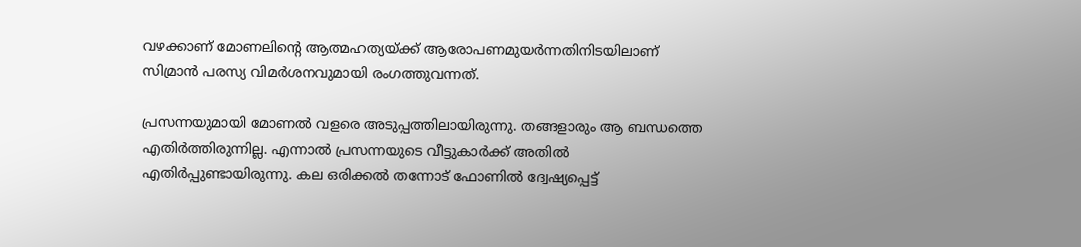വഴക്കാണ് മോണലിന്റെ ആത്മഹത്യയ്ക്ക് ആരോപണമുയര്‍ന്നതിനിടയിലാണ് സിമ്രാന്‍ പരസ്യ വിമര്‍ശനവുമായി രംഗത്തുവന്നത്.

പ്രസന്നയുമായി മോണല്‍ വളരെ അടുപ്പത്തിലായിരുന്നു. തങ്ങളാരും ആ ബന്ധത്തെ എതിര്‍ത്തിരുന്നില്ല. എന്നാല്‍ പ്രസന്നയുടെ വീട്ടുകാര്‍ക്ക് അതില്‍ എതിര്‍പ്പുണ്ടായിരുന്നു. കല ഒരിക്കല്‍ തന്നോട് ഫോണില്‍ ദ്വേഷ്യപ്പെട്ട്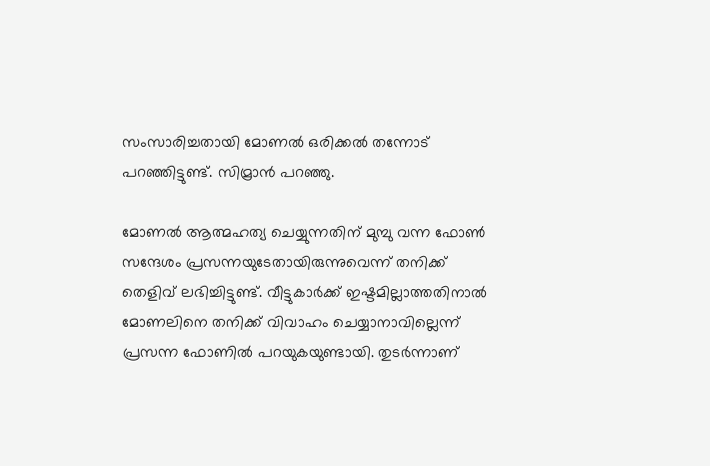സംസാരിച്ചതായി മോണല്‍ ഒരിക്കല്‍ തന്നോട് പറഞ്ഞിട്ടുണ്ട്. സിമ്രാന്‍ പറഞ്ഞു.

മോണല്‍ ആത്മഹത്യ ചെയ്യുന്നതിന് മുമ്പു വന്ന ഫോണ്‍ സന്ദേശം പ്രസന്നയുടേതായിരുന്നുവെന്ന് തനിക്ക് തെളിവ് ലഭിച്ചിട്ടുണ്ട്. വീട്ടുകാര്‍ക്ക് ഇഷ്ടമില്ലാത്തതിനാല്‍ മോണലിനെ തനിക്ക് വിവാഹം ചെയ്യാനാവില്ലെന്ന് പ്രസന്ന ഫോണില്‍ പറയുകയുണ്ടായി. തുടര്‍ന്നാണ്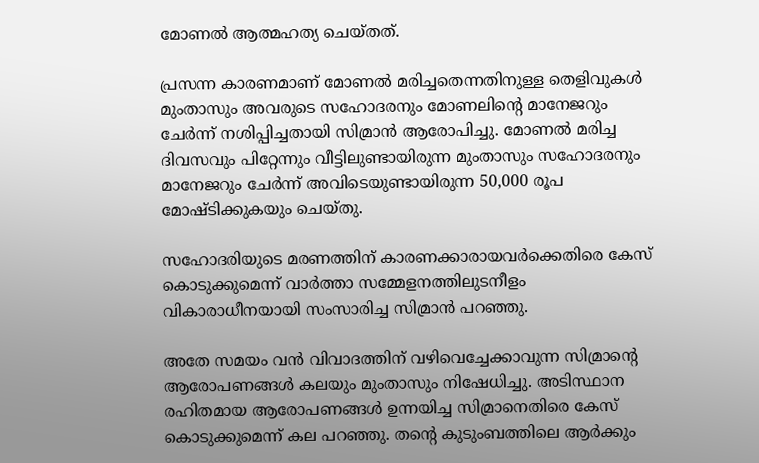മോണല്‍ ആത്മഹത്യ ചെയ്തത്.

പ്രസന്ന കാരണമാണ് മോണല്‍ മരിച്ചതെന്നതിനുള്ള തെളിവുകള്‍ മുംതാസും അവരുടെ സഹോദരനും മോണലിന്റെ മാനേജറും ചേര്‍ന്ന് നശിപ്പിച്ചതായി സിമ്രാന്‍ ആരോപിച്ചു. മോണല്‍ മരിച്ച ദിവസവും പിറ്റേന്നും വീട്ടിലുണ്ടായിരുന്ന മുംതാസും സഹോദരനും മാനേജറും ചേര്‍ന്ന് അവിടെയുണ്ടായിരുന്ന 50,000 രൂപ മോഷ്ടിക്കുകയും ചെയ്തു.

സഹോദരിയുടെ മരണത്തിന് കാരണക്കാരായവര്‍ക്കെതിരെ കേസ് കൊടുക്കുമെന്ന് വാര്‍ത്താ സമ്മേളനത്തിലുടനീളം വികാരാധീനയായി സംസാരിച്ച സിമ്രാന്‍ പറഞ്ഞു.

അതേ സമയം വന്‍ വിവാദത്തിന് വഴിവെച്ചേക്കാവുന്ന സിമ്രാന്റെ ആരോപണങ്ങള്‍ കലയും മുംതാസും നിഷേധിച്ചു. അടിസ്ഥാന രഹിതമായ ആരോപണങ്ങള്‍ ഉന്നയിച്ച സിമ്രാനെതിരെ കേസ് കൊടുക്കുമെന്ന് കല പറഞ്ഞു. തന്റെ കുടുംബത്തിലെ ആര്‍ക്കും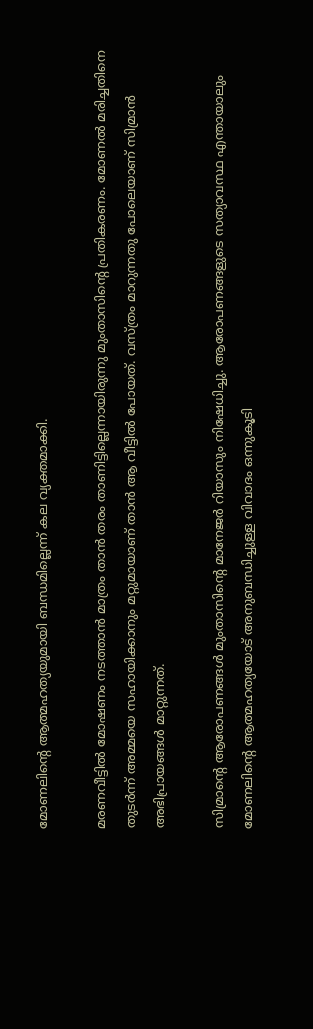മോണലിന്റെ ആത്മഹത്യയുമായി ബന്ധമില്ലെന്ന് കല വ്യക്തമാക്കി.

മരണവീട്ടില്‍ മോഷണം നടത്താന്‍ മാത്രം താന്‍ തരം താണിട്ടില്ലെന്നായിരുന്നു മുംതാസിന്റെ പ്രതികരണം. മോണല്‍ മരിച്ചതിനെ തുടര്‍ന്ന് അമ്മയെ സഹായിക്കാനും മറ്റുമായാണ് താന്‍ ആ വീട്ടില്‍ പോയത്. വസ്ത്രം മാറുന്നതു പോലെയാണ് സിമ്രാന്‍ അഭിപ്രായങ്ങള്‍ മാറ്റുന്നത്.

സിമ്രാന്റെ ആരോപണങ്ങള്‍ മുംതാസിന്റെ മാനേജര്‍ റിയാസും നിഷേധിച്ചു. ആരോപണങ്ങളുടെ സത്യാവസ്ഥ എന്തായാലും മോണലിന്റെ ആത്മഹത്യയോട് അനുബന്ധിച്ചുള്ള വിവാദം ഒന്നുകൂടി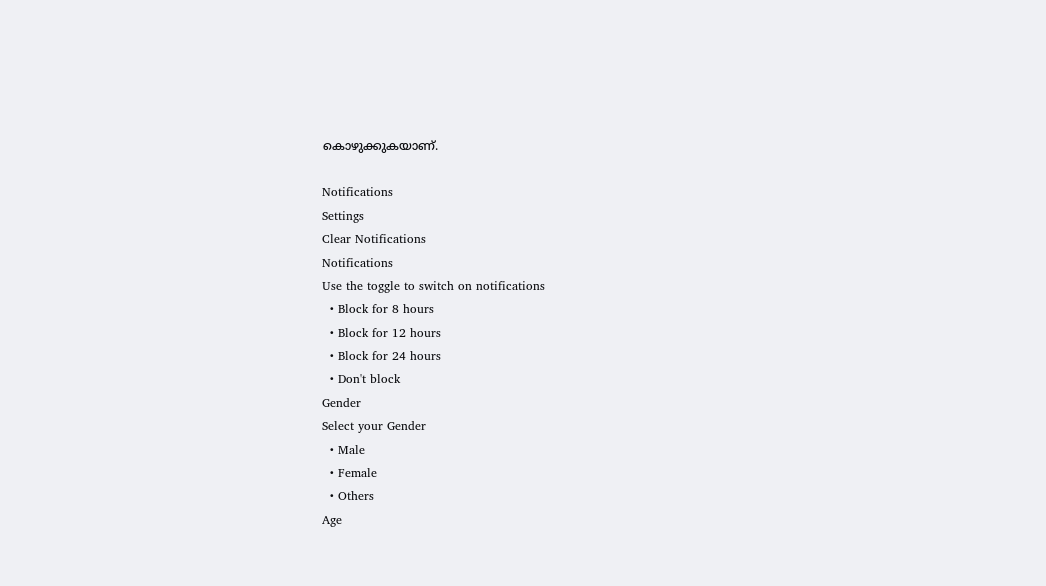കൊഴുക്കുകയാണ്.

Notifications
Settings
Clear Notifications
Notifications
Use the toggle to switch on notifications
  • Block for 8 hours
  • Block for 12 hours
  • Block for 24 hours
  • Don't block
Gender
Select your Gender
  • Male
  • Female
  • Others
Age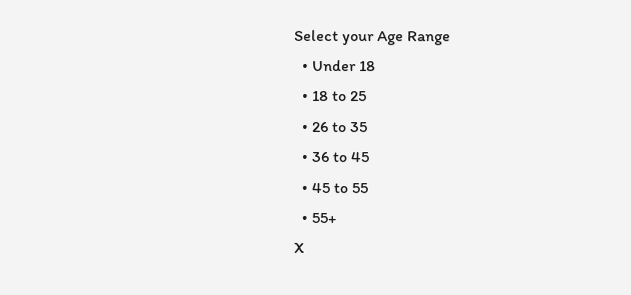Select your Age Range
  • Under 18
  • 18 to 25
  • 26 to 35
  • 36 to 45
  • 45 to 55
  • 55+
X